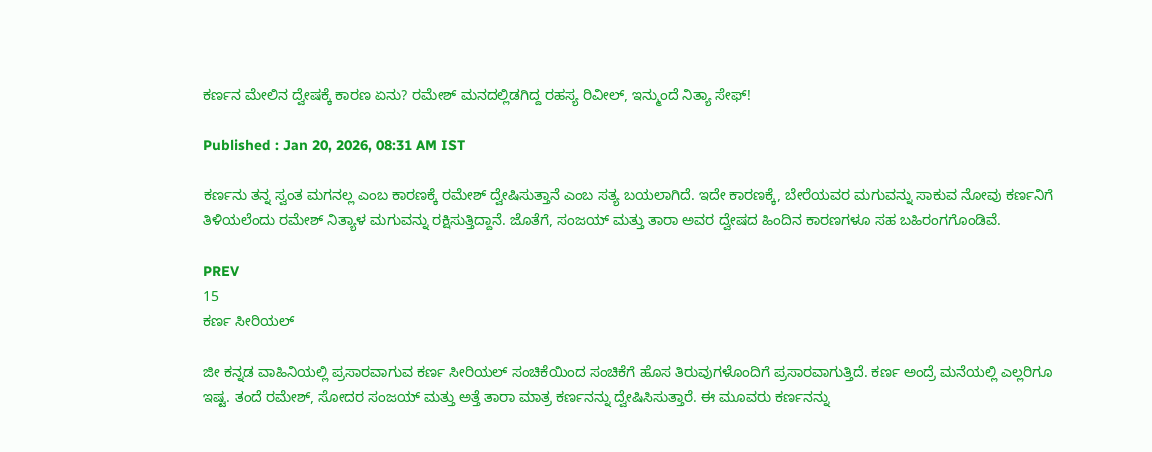ಕರ್ಣನ ಮೇಲಿನ ದ್ವೇಷಕ್ಕೆ ಕಾರಣ ಏನು? ರಮೇಶ್ ಮನದಲ್ಲಿಡಗಿದ್ದ ರಹಸ್ಯ ರಿವೀಲ್, ಇನ್ಮುಂದೆ ನಿತ್ಯಾ ಸೇಫ್!

Published : Jan 20, 2026, 08:31 AM IST

ಕರ್ಣನು ತನ್ನ ಸ್ವಂತ ಮಗನಲ್ಲ ಎಂಬ ಕಾರಣಕ್ಕೆ ರಮೇಶ್ ದ್ವೇಷಿಸುತ್ತಾನೆ ಎಂಬ ಸತ್ಯ ಬಯಲಾಗಿದೆ. ಇದೇ ಕಾರಣಕ್ಕೆ, ಬೇರೆಯವರ ಮಗುವನ್ನು ಸಾಕುವ ನೋವು ಕರ್ಣನಿಗೆ ತಿಳಿಯಲೆಂದು ರಮೇಶ್ ನಿತ್ಯಾಳ ಮಗುವನ್ನು ರಕ್ಷಿಸುತ್ತಿದ್ದಾನೆ. ಜೊತೆಗೆ, ಸಂಜಯ್ ಮತ್ತು ತಾರಾ ಅವರ ದ್ವೇಷದ ಹಿಂದಿನ ಕಾರಣಗಳೂ ಸಹ ಬಹಿರಂಗಗೊಂಡಿವೆ.

PREV
15
ಕರ್ಣ ಸೀರಿಯಲ್

ಜೀ ಕನ್ನಡ ವಾಹಿನಿಯಲ್ಲಿ ಪ್ರಸಾರವಾಗುವ ಕರ್ಣ ಸೀರಿಯಲ್ ಸಂಚಿಕೆಯಿಂದ ಸಂಚಿಕೆಗೆ ಹೊಸ ತಿರುವುಗಳೊಂದಿಗೆ ಪ್ರಸಾರವಾಗುತ್ತಿದೆ. ಕರ್ಣ ಅಂದ್ರೆ ಮನೆಯಲ್ಲಿ ಎಲ್ಲರಿಗೂ ಇಷ್ಟ. ತಂದೆ ರಮೇಶ್, ಸೋದರ ಸಂಜಯ್ ಮತ್ತು ಅತ್ತೆ ತಾರಾ ಮಾತ್ರ ಕರ್ಣನನ್ನು ದ್ವೇಷಿಸಿಸುತ್ತಾರೆ. ಈ ಮೂವರು ಕರ್ಣನನ್ನು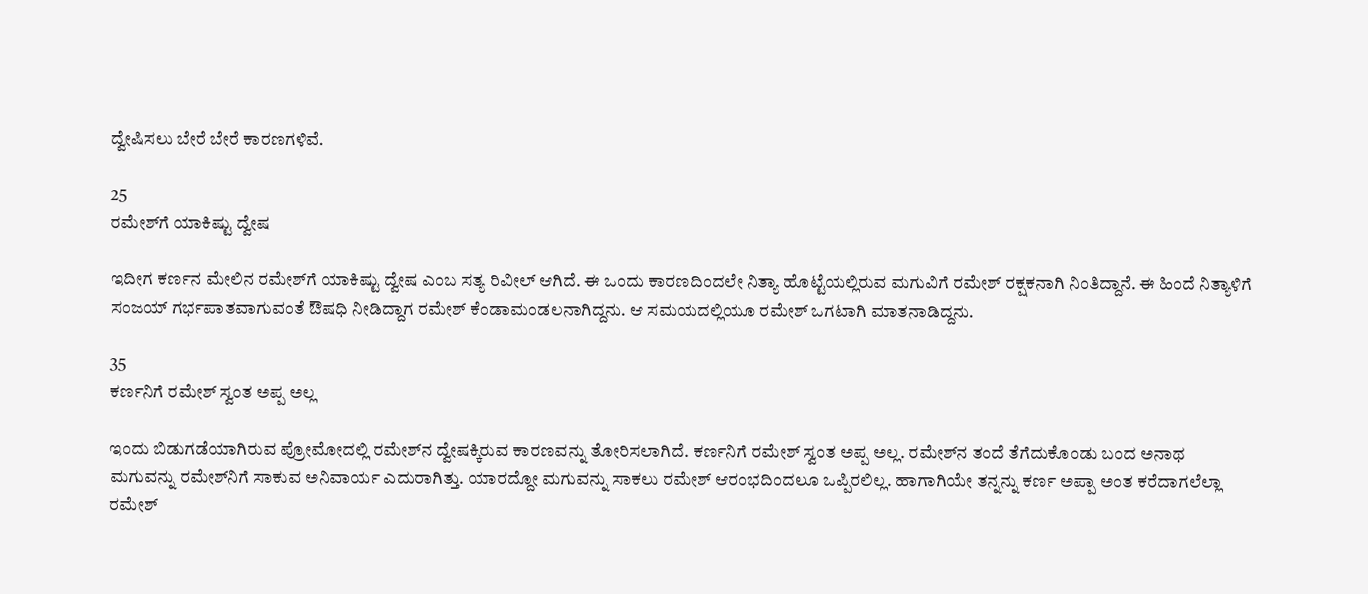ದ್ವೇಷಿಸಲು ಬೇರೆ ಬೇರೆ ಕಾರಣಗಳಿವೆ.

25
ರಮೇಶ್‌ಗೆ ಯಾಕಿಷ್ಟು ದ್ವೇಷ

ಇದೀಗ ಕರ್ಣನ ಮೇಲಿನ ರಮೇಶ್‌ಗೆ ಯಾಕಿಷ್ಟು ದ್ವೇಷ ಎಂಬ ಸತ್ಯ ರಿವೀಲ್ ಆಗಿದೆ. ಈ ಒಂದು ಕಾರಣದಿಂದಲೇ ನಿತ್ಯಾ ಹೊಟ್ಟೆಯಲ್ಲಿರುವ ಮಗುವಿಗೆ ರಮೇಶ್ ರಕ್ಷಕನಾಗಿ ನಿಂತಿದ್ದಾನೆ. ಈ ಹಿಂದೆ ನಿತ್ಯಾಳಿಗೆ ಸಂಜಯ್ ಗರ್ಭಪಾತವಾಗುವಂತೆ ಔಷಧಿ ನೀಡಿದ್ದಾಗ ರಮೇಶ್ ಕೆಂಡಾಮಂಡಲನಾಗಿದ್ದನು. ಆ ಸಮಯದಲ್ಲಿಯೂ ರಮೇಶ್ ಒಗಟಾಗಿ ಮಾತನಾಡಿದ್ದನು.

35
ಕರ್ಣನಿಗೆ ರಮೇಶ್ ಸ್ವಂತ ಅಪ್ಪ ಅಲ್ಲ

ಇಂದು ಬಿಡುಗಡೆಯಾಗಿರುವ ಪ್ರೋಮೋದಲ್ಲಿ ರಮೇಶ್‌ನ ದ್ವೇಷಕ್ಕಿರುವ ಕಾರಣವನ್ನು ತೋರಿಸಲಾಗಿದೆ. ಕರ್ಣನಿಗೆ ರಮೇಶ್ ಸ್ವಂತ ಅಪ್ಪ ಅಲ್ಲ. ರಮೇಶ್‌ನ ತಂದೆ ತೆಗೆದುಕೊಂಡು ಬಂದ ಅನಾಥ ಮಗುವನ್ನು ರಮೇಶ್‌ನಿಗೆ ಸಾಕುವ ಅನಿವಾರ್ಯ ಎದುರಾಗಿತ್ತು. ಯಾರದ್ದೋ ಮಗುವನ್ನು ಸಾಕಲು ರಮೇಶ್ ಆರಂಭದಿಂದಲೂ ಒಪ್ಪಿರಲಿಲ್ಲ. ಹಾಗಾಗಿಯೇ ತನ್ನನ್ನು ಕರ್ಣ ಅಪ್ಪಾ ಅಂತ ಕರೆದಾಗಲೆಲ್ಲಾ ರಮೇಶ್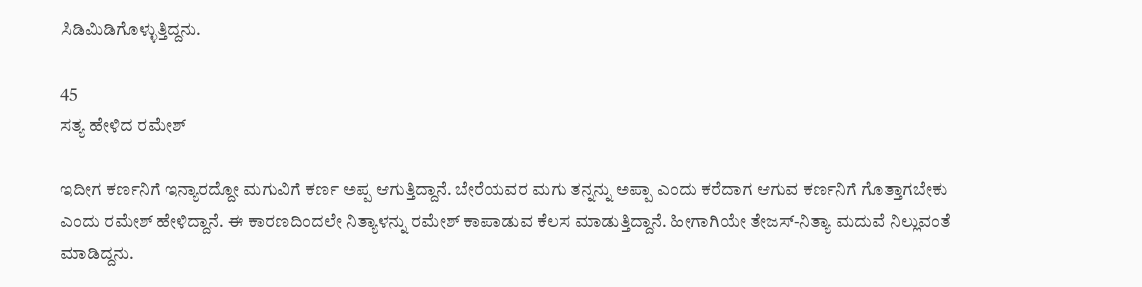ಸಿಡಿಮಿಡಿಗೊಳ್ಳುತ್ತಿದ್ದನು.

45
ಸತ್ಯ ಹೇಳಿದ ರಮೇಶ್

ಇದೀಗ ಕರ್ಣನಿಗೆ ಇನ್ಯಾರದ್ದೋ ಮಗುವಿಗೆ ಕರ್ಣ ಅಪ್ಪ ಆಗುತ್ತಿದ್ದಾನೆ. ಬೇರೆಯವರ ಮಗು ತನ್ನನ್ನು ಅಪ್ಪಾ ಎಂದು ಕರೆದಾಗ ಆಗುವ ಕರ್ಣನಿಗೆ ಗೊತ್ತಾಗಬೇಕು ಎಂದು ರಮೇಶ್ ಹೇಳಿದ್ದಾನೆ. ಈ ಕಾರಣದಿಂದಲೇ ನಿತ್ಯಾಳನ್ನು ರಮೇಶ್ ಕಾಪಾಡುವ ಕೆಲಸ ಮಾಡುತ್ತಿದ್ದಾನೆ. ಹೀಗಾಗಿಯೇ ತೇಜಸ್-ನಿತ್ಯಾ ಮದುವೆ ನಿಲ್ಲುವಂತೆ ಮಾಡಿದ್ದನು.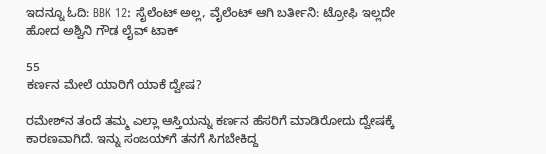ಇದನ್ನೂ ಓದಿ: BBK 12: ಸೈಲೆಂಟ್ ಅಲ್ಲ, ವೈಲೆಂಟ್ ಆಗಿ ಬರ್ತೀನಿ: ಟ್ರೋಫಿ ಇಲ್ಲದೇ ಹೋದ ಅಶ್ವಿನಿ ಗೌಡ ಲೈವ್ ಟಾಕ್

55
ಕರ್ಣನ ಮೇಲೆ ಯಾರಿಗೆ ಯಾಕೆ ದ್ವೇಷ?

ರಮೇಶ್‌ನ ತಂದೆ ತಮ್ಮ ಎಲ್ಲಾ ಆಸ್ತಿಯನ್ನು ಕರ್ಣನ ಹೆಸರಿಗೆ ಮಾಡಿರೋದು ದ್ವೇಷಕ್ಕೆ ಕಾರಣವಾಗಿದೆ. ಇನ್ನು ಸಂಜಯ್‌ಗೆ ತನಗೆ ಸಿಗಬೇಕಿದ್ದ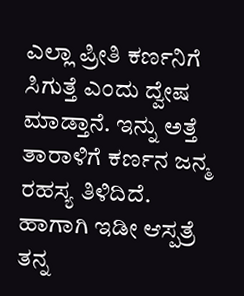ಎಲ್ಲಾ ಪ್ರೀತಿ ಕರ್ಣನಿಗೆ ಸಿಗುತ್ತೆ ಎಂದು ದ್ವೇಷ ಮಾಡ್ತಾನೆ. ಇನ್ನು ಅತ್ತೆ ತಾರಾಳಿಗೆ ಕರ್ಣನ ಜನ್ಮ ರಹಸ್ಯ ತಿಳಿದಿದೆ. ಹಾಗಾಗಿ ಇಡೀ ಆಸ್ಪತ್ರೆ ತನ್ನ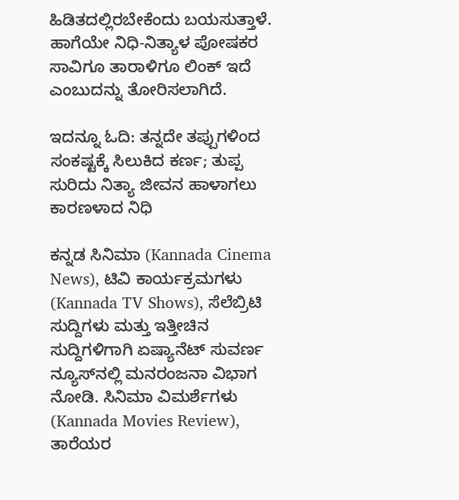ಹಿಡಿತದಲ್ಲಿರಬೇಕೆಂದು ಬಯಸುತ್ತಾಳೆ. ಹಾಗೆಯೇ ನಿಧಿ-ನಿತ್ಯಾಳ ಪೋಷಕರ ಸಾವಿಗೂ ತಾರಾಳಿಗೂ ಲಿಂಕ್ ಇದೆ ಎಂಬುದನ್ನು ತೋರಿಸಲಾಗಿದೆ.

ಇದನ್ನೂ ಓದಿ: ತನ್ನದೇ ತಪ್ಪುಗಳಿಂದ ಸಂಕಷ್ಟಕ್ಕೆ ಸಿಲುಕಿದ ಕರ್ಣ; ತುಪ್ಪ ಸುರಿದು ನಿತ್ಯಾ ಜೀವನ ಹಾಳಾಗಲು ಕಾರಣಳಾದ ನಿಧಿ

ಕನ್ನಡ ಸಿನಿಮಾ (Kannada Cinema News), ಟಿವಿ ಕಾರ್ಯಕ್ರಮಗಳು (Kannada TV Shows), ಸೆಲೆಬ್ರಿಟಿ ಸುದ್ದಿಗಳು ಮತ್ತು ಇತ್ತೀಚಿನ ಸುದ್ದಿಗಳಿಗಾಗಿ ಏಷ್ಯಾನೆಟ್ ಸುವರ್ಣ ನ್ಯೂಸ್‌ನಲ್ಲಿ ಮನರಂಜನಾ ವಿಭಾಗ ನೋಡಿ. ಸಿನಿಮಾ ವಿಮರ್ಶೆಗಳು (Kannada Movies Review), ತಾರೆಯರ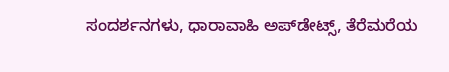ಸಂದರ್ಶನಗಳು, ಧಾರಾವಾಹಿ ಅಪ್‌ಡೇಟ್ಸ್‌, ತೆರೆಮರೆಯ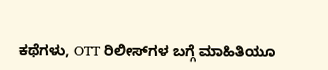ಕಥೆಗಳು, OTT ರಿಲೀಸ್‌ಗಳ ಬಗ್ಗೆ ಮಾಹಿತಿಯೂ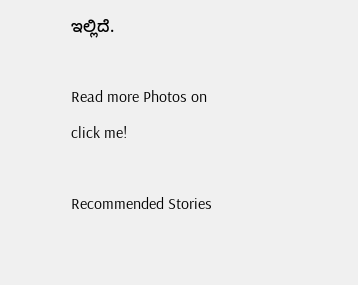ಇಲ್ಲಿದೆ.

Read more Photos on
click me!

Recommended Stories